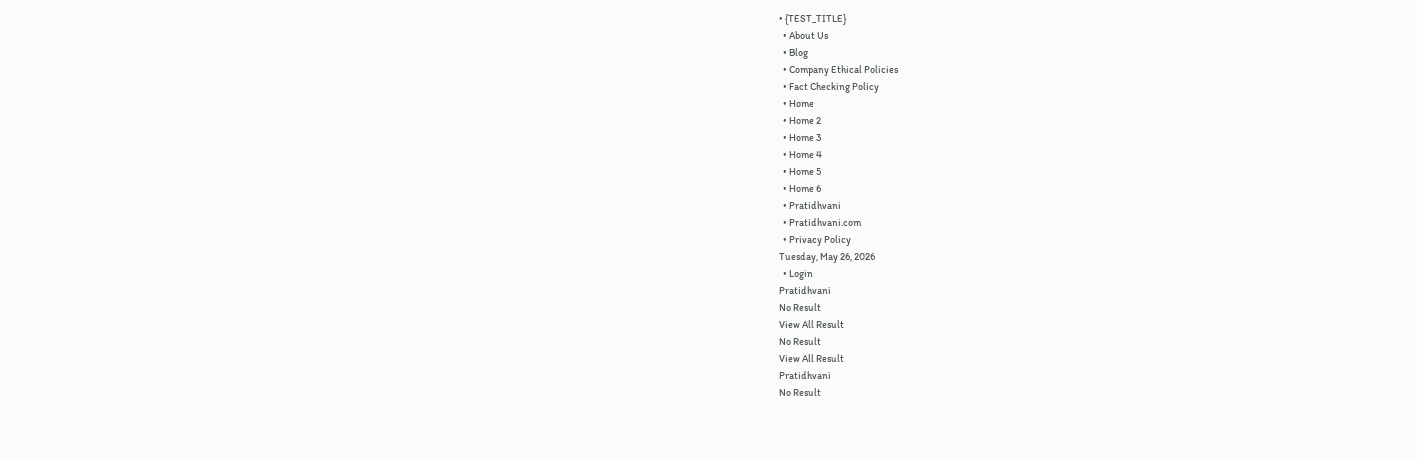• {TEST_TITLE}
  • About Us
  • Blog
  • Company Ethical Policies
  • Fact Checking Policy
  • Home
  • Home 2
  • Home 3
  • Home 4
  • Home 5
  • Home 6
  • Pratidhvani
  • Pratidhvani.com
  • Privacy Policy
Tuesday, May 26, 2026
  • Login
Pratidhvani
No Result
View All Result
No Result
View All Result
Pratidhvani
No Result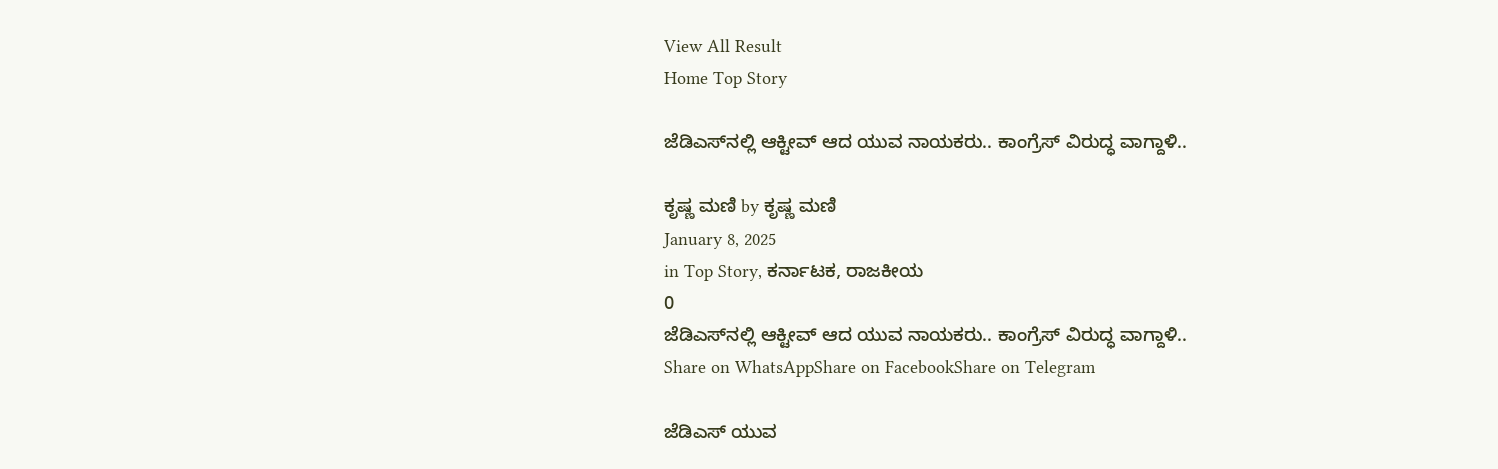View All Result
Home Top Story

ಜೆಡಿಎಸ್‌ನಲ್ಲಿ ಆಕ್ಟೀವ್‌ ಆದ ಯುವ ನಾಯಕರು.. ಕಾಂಗ್ರೆಸ್‌ ವಿರುದ್ಧ ವಾಗ್ದಾಳಿ..

ಕೃಷ್ಣ ಮಣಿ by ಕೃಷ್ಣ ಮಣಿ
January 8, 2025
in Top Story, ಕರ್ನಾಟಕ, ರಾಜಕೀಯ
0
ಜೆಡಿಎಸ್‌ನಲ್ಲಿ ಆಕ್ಟೀವ್‌ ಆದ ಯುವ ನಾಯಕರು.. ಕಾಂಗ್ರೆಸ್‌ ವಿರುದ್ಧ ವಾಗ್ದಾಳಿ..
Share on WhatsAppShare on FacebookShare on Telegram

ಜೆಡಿಎಸ್ ಯುವ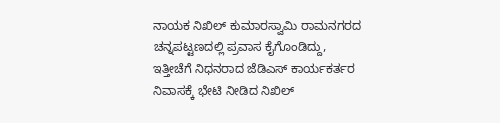ನಾಯಕ ನಿಖಿಲ್ ಕುಮಾರಸ್ವಾಮಿ ರಾಮನಗರದ ಚನ್ನಪಟ್ಟಣದಲ್ಲಿ ಪ್ರವಾಸ ಕೈಗೊಂಡಿದ್ದು, ಇತ್ತೀಚೆಗೆ ನಿಧನರಾದ ಜೆಡಿಎಸ್ ಕಾರ್ಯಕರ್ತರ ನಿವಾಸಕ್ಕೆ ಭೇಟಿ ನೀಡಿದ ನಿಖಿಲ್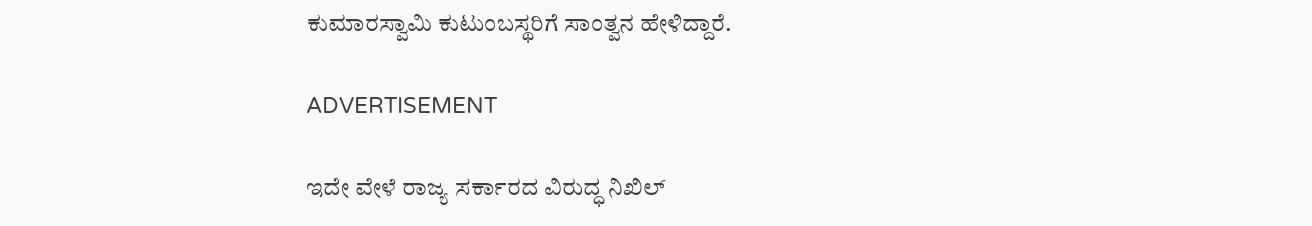ಕುಮಾರಸ್ವಾಮಿ ಕುಟುಂಬಸ್ಥರಿಗೆ ಸಾಂತ್ವನ ಹೇಳಿದ್ದಾರೆ.

ADVERTISEMENT

ಇದೇ ವೇಳೆ ರಾಜ್ಯ ಸರ್ಕಾರದ ವಿರುದ್ಧ ನಿಖಿಲ್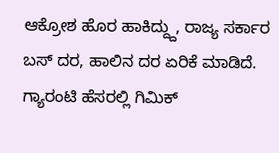ಆಕ್ರೋಶ ಹೊರ ಹಾಕಿದ್ದ್ದು, ರಾಜ್ಯ ಸರ್ಕಾರ ಬಸ್ ದರ, ಹಾಲಿನ ದರ ಏರಿಕೆ ಮಾಡಿದೆ. ಗ್ಯಾರಂಟಿ ಹೆಸರಲ್ಲಿ ಗಿಮಿಕ್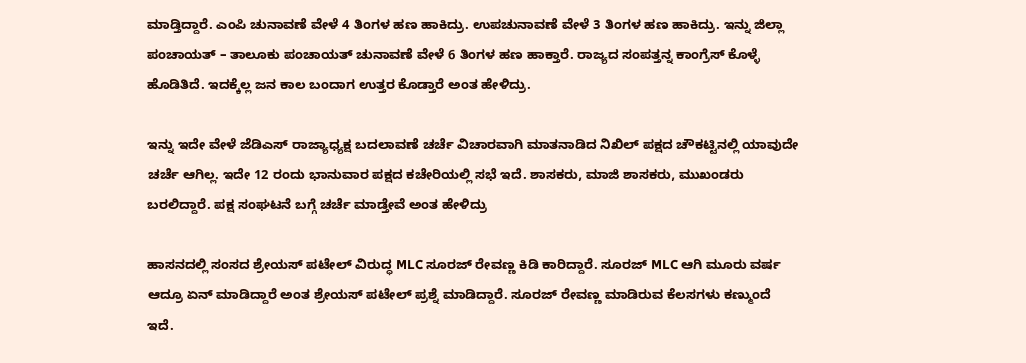ಮಾಡ್ತಿದ್ದಾರೆ. ಎಂಪಿ ಚುನಾವಣೆ ವೇಳೆ 4 ತಿಂಗಳ ಹಣ ಹಾಕಿದ್ರು. ಉಪಚುನಾವಣೆ ವೇಳೆ 3 ತಿಂಗಳ ಹಣ ಹಾಕಿದ್ರು. ಇನ್ನು ಜಿಲ್ಲಾ ಪಂಚಾಯತ್ – ತಾಲೂಕು ಪಂಚಾಯತ್ ಚುನಾವಣೆ ವೇಳೆ 6 ತಿಂಗಳ ಹಣ ಹಾಕ್ತಾರೆ. ರಾಜ್ಯದ ಸಂಪತ್ತನ್ನ ಕಾಂಗ್ರೆಸ್ ಕೊಳ್ಳೆ ಹೊಡಿತಿದೆ. ಇದಕ್ಕೆಲ್ಲ ಜನ ಕಾಲ ಬಂದಾಗ ಉತ್ತರ ಕೊಡ್ತಾರೆ ಅಂತ ಹೇಳಿದ್ರು.

ಇನ್ನು ಇದೇ ವೇಳೆ ಜೆಡಿಎಸ್ ರಾಜ್ಯಾಧ್ಯಕ್ಷ ಬದಲಾವಣೆ ಚರ್ಚೆ ವಿಚಾರವಾಗಿ ಮಾತನಾಡಿದ ನಿಖಿಲ್ ಪಕ್ಷದ ಚೌಕಟ್ಟಿನಲ್ಲಿ ಯಾವುದೇ ಚರ್ಚೆ ಆಗಿಲ್ಲ. ಇದೇ 12 ರಂದು ಭಾನುವಾರ ಪಕ್ಷದ ಕಚೇರಿಯಲ್ಲಿ ಸಭೆ ಇದೆ. ಶಾಸಕರು, ಮಾಜಿ ಶಾಸಕರು, ಮುಖಂಡರು ಬರಲಿದ್ದಾರೆ. ಪಕ್ಷ ಸಂಘಟನೆ ಬಗ್ಗೆ ಚರ್ಚೆ ಮಾಡ್ತೇವೆ ಅಂತ ಹೇಳಿದ್ರು

ಹಾಸನದಲ್ಲಿ ಸಂಸದ ಶ್ರೇಯಸ್ ಪಟೇಲ್ ವಿರುದ್ಧ MLC ಸೂರಜ್ ರೇವಣ್ಣ ಕಿಡಿ ಕಾರಿದ್ದಾರೆ. ಸೂರಜ್ MLC ಆಗಿ ಮೂರು ವರ್ಷ ಆದ್ರೂ ಏನ್ ಮಾಡಿದ್ದಾರೆ ಅಂತ ಶ್ರೇಯಸ್ ಪಟೇಲ್ ಪ್ರಶ್ನೆ ಮಾಡಿದ್ದಾರೆ. ಸೂರಜ್ ರೇವಣ್ಣ ಮಾಡಿರುವ ಕೆಲಸಗಳು ಕಣ್ಮುಂದೆ ಇದೆ.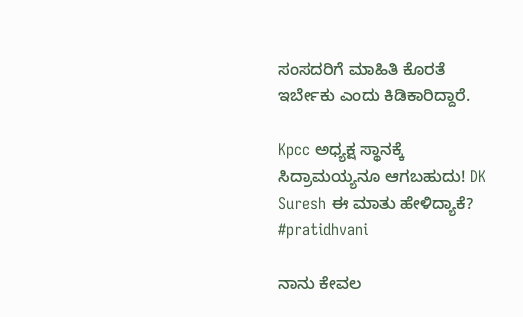ಸಂಸದರಿಗೆ ಮಾಹಿತಿ ಕೊರತೆ ಇರ್ಬೇಕು ಎಂದು ಕಿಡಿಕಾರಿದ್ದಾರೆ.

Kpcc ಅಧ್ಯಕ್ಷ ಸ್ಥಾನಕ್ಕೆ ಸಿದ್ರಾಮಯ್ಯನೂ ಆಗಬಹುದು! DK Suresh ಈ ಮಾತು ಹೇಳಿದ್ಯಾಕೆ? #pratidhvani

ನಾನು ಕೇವಲ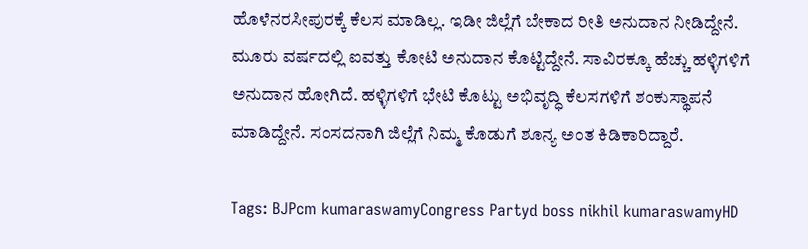ಹೊಳೆನರಸೀಪುರಕ್ಕೆ ಕೆಲಸ ಮಾಡಿಲ್ಲ. ಇಡೀ ಜಿಲ್ಲೆಗೆ ಬೇಕಾದ ರೀತಿ ಅನುದಾನ ನೀಡಿದ್ದೇನೆ. ಮೂರು ವರ್ಷದಲ್ಲಿ ಐವತ್ತು ಕೋಟಿ ಅನುದಾನ ಕೊಟ್ಟಿದ್ದೇನೆ. ಸಾವಿರಕ್ಕೂ ಹೆಚ್ಚು ಹಳ್ಳಿಗಳಿಗೆ ಅನುದಾನ ಹೋಗಿದೆ. ಹಳ್ಳಿಗಳಿಗೆ ಭೇಟಿ ಕೊಟ್ಟು ಅಭಿವೃದ್ಧಿ ಕೆಲಸಗಳಿಗೆ ಶಂಕುಸ್ಥಾಪನೆ ಮಾಡಿದ್ದೇನೆ. ಸಂಸದನಾಗಿ ಜಿಲ್ಲೆಗೆ ನಿಮ್ಮ ಕೊಡುಗೆ ಶೂನ್ಯ ಅಂತ ಕಿಡಿಕಾರಿದ್ದಾರೆ.

Tags: BJPcm kumaraswamyCongress Partyd boss nikhil kumaraswamyHD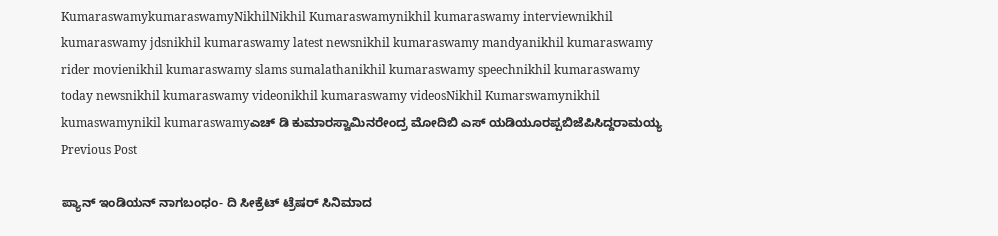KumaraswamykumaraswamyNikhilNikhil Kumaraswamynikhil kumaraswamy interviewnikhil kumaraswamy jdsnikhil kumaraswamy latest newsnikhil kumaraswamy mandyanikhil kumaraswamy rider movienikhil kumaraswamy slams sumalathanikhil kumaraswamy speechnikhil kumaraswamy today newsnikhil kumaraswamy videonikhil kumaraswamy videosNikhil Kumarswamynikhil kumaswamynikil kumaraswamyಎಚ್ ಡಿ ಕುಮಾರಸ್ವಾಮಿನರೇಂದ್ರ ಮೋದಿಬಿ ಎಸ್ ಯಡಿಯೂರಪ್ಪಬಿಜೆಪಿಸಿದ್ದರಾಮಯ್ಯ
Previous Post

ಪ್ಯಾನ್‌ ಇಂಡಿಯನ್‌ ನಾಗಬಂಧಂ- ದಿ ಸೀಕ್ರೆಟ್ ಟ್ರೆಷರ್ ಸಿನಿಮಾದ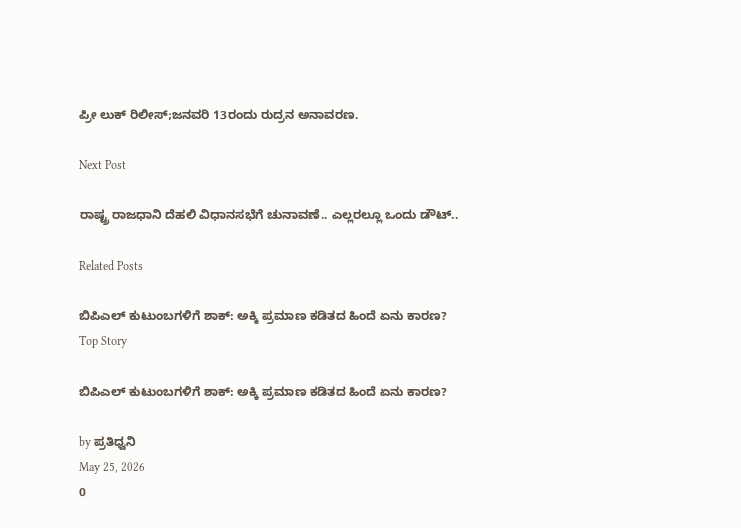ಪ್ರೀ ಲುಕ್‌ ರಿಲೀಸ್‌;ಜನವರಿ 13ರಂದು ರುದ್ರನ ಅನಾವರಣ.

Next Post

ರಾಷ್ಟ್ರ ರಾಜಧಾನಿ ದೆಹಲಿ ವಿಧಾನಸಭೆಗೆ ಚುನಾವಣೆ.. ಎಲ್ಲರಲ್ಲೂ ಒಂದು ಡೌಟ್..

Related Posts

ಬಿಪಿಎಲ್ ಕುಟುಂಬಗಳಿಗೆ ಶಾಕ್: ಅಕ್ಕಿ ಪ್ರಮಾಣ ಕಡಿತದ ಹಿಂದೆ ಏನು ಕಾರಣ?
Top Story

ಬಿಪಿಎಲ್ ಕುಟುಂಬಗಳಿಗೆ ಶಾಕ್: ಅಕ್ಕಿ ಪ್ರಮಾಣ ಕಡಿತದ ಹಿಂದೆ ಏನು ಕಾರಣ?

by ಪ್ರತಿಧ್ವನಿ
May 25, 2026
0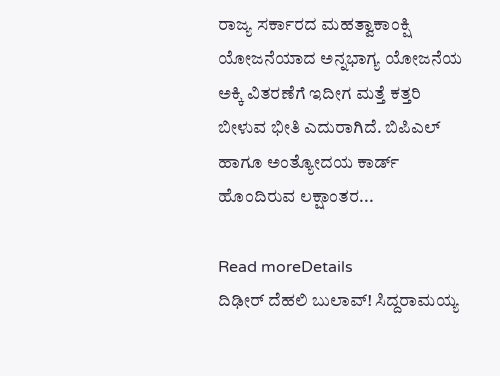ರಾಜ್ಯ ಸರ್ಕಾರದ ಮಹತ್ವಾಕಾಂಕ್ಷಿ ಯೋಜನೆಯಾದ ಅನ್ನಭಾಗ್ಯ ಯೋಜನೆಯ ಅಕ್ಕಿ ವಿತರಣೆಗೆ ಇದೀಗ ಮತ್ತೆ ಕತ್ತರಿ ಬೀಳುವ ಭೀತಿ ಎದುರಾಗಿದೆ. ಬಿಪಿಎಲ್ ಹಾಗೂ ಅಂತ್ಯೋದಯ ಕಾರ್ಡ್ ಹೊಂದಿರುವ ಲಕ್ಷಾಂತರ...

Read moreDetails
ದಿಢೀರ್ ದೆಹಲಿ ಬುಲಾವ್! ಸಿದ್ದರಾಮಯ್ಯ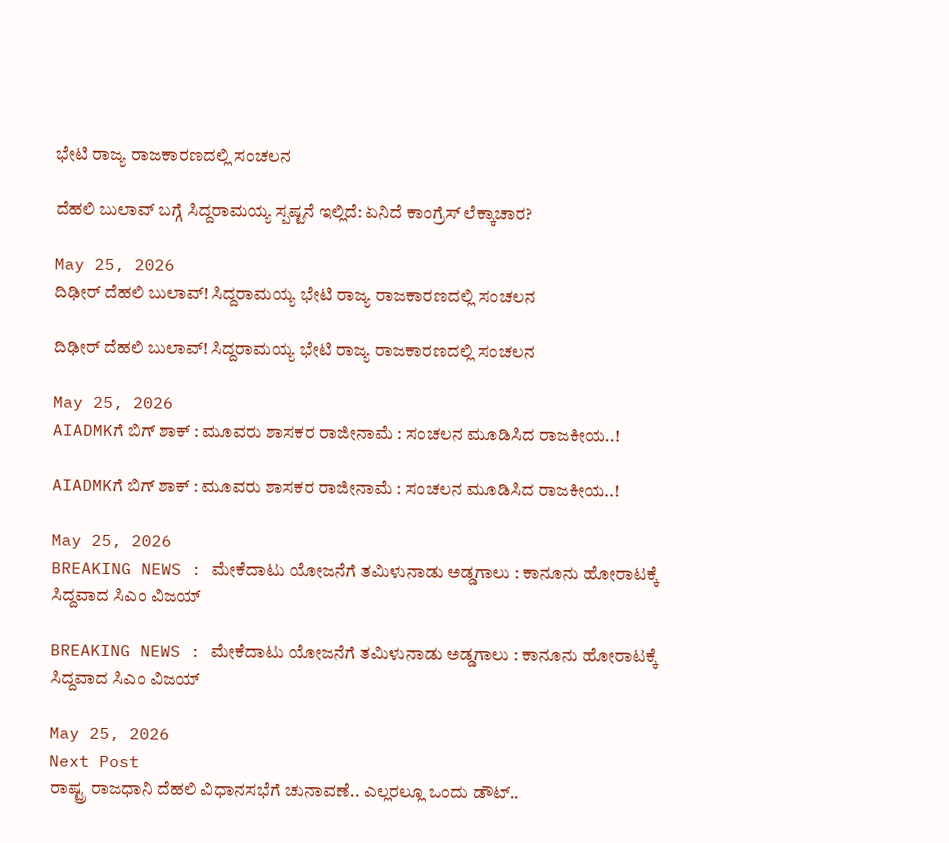ಭೇಟಿ ರಾಜ್ಯ ರಾಜಕಾರಣದಲ್ಲಿ ಸಂಚಲನ

ದೆಹಲಿ ಬುಲಾವ್ ಬಗ್ಗೆ ಸಿದ್ದರಾಮಯ್ಯ ಸ್ಪಷ್ಟನೆ ಇಲ್ಲಿದೆ: ಏನಿದೆ ಕಾಂಗ್ರೆಸ್ ಲೆಕ್ಕಾಚಾರ?

May 25, 2026
ದಿಢೀರ್ ದೆಹಲಿ ಬುಲಾವ್! ಸಿದ್ದರಾಮಯ್ಯ ಭೇಟಿ ರಾಜ್ಯ ರಾಜಕಾರಣದಲ್ಲಿ ಸಂಚಲನ

ದಿಢೀರ್ ದೆಹಲಿ ಬುಲಾವ್! ಸಿದ್ದರಾಮಯ್ಯ ಭೇಟಿ ರಾಜ್ಯ ರಾಜಕಾರಣದಲ್ಲಿ ಸಂಚಲನ

May 25, 2026
AIADMKಗೆ ಬಿಗ್‌ ಶಾಕ್‌ : ಮೂವರು ಶಾಸಕರ ರಾಜೀನಾಮೆ : ಸಂಚಲನ ಮೂಡಿಸಿದ ರಾಜಕೀಯ..!

AIADMKಗೆ ಬಿಗ್‌ ಶಾಕ್‌ : ಮೂವರು ಶಾಸಕರ ರಾಜೀನಾಮೆ : ಸಂಚಲನ ಮೂಡಿಸಿದ ರಾಜಕೀಯ..!

May 25, 2026
BREAKING NEWS : ಮೇಕೆದಾಟು ಯೋಜನೆಗೆ ತಮಿಳುನಾಡು ಅಡ್ಡಗಾಲು : ಕಾನೂನು ಹೋರಾಟಕ್ಕೆ ಸಿದ್ದವಾದ ಸಿಎಂ ವಿಜಯ್

BREAKING NEWS : ಮೇಕೆದಾಟು ಯೋಜನೆಗೆ ತಮಿಳುನಾಡು ಅಡ್ಡಗಾಲು : ಕಾನೂನು ಹೋರಾಟಕ್ಕೆ ಸಿದ್ದವಾದ ಸಿಎಂ ವಿಜಯ್

May 25, 2026
Next Post
ರಾಷ್ಟ್ರ ರಾಜಧಾನಿ ದೆಹಲಿ ವಿಧಾನಸಭೆಗೆ ಚುನಾವಣೆ.. ಎಲ್ಲರಲ್ಲೂ ಒಂದು ಡೌಟ್..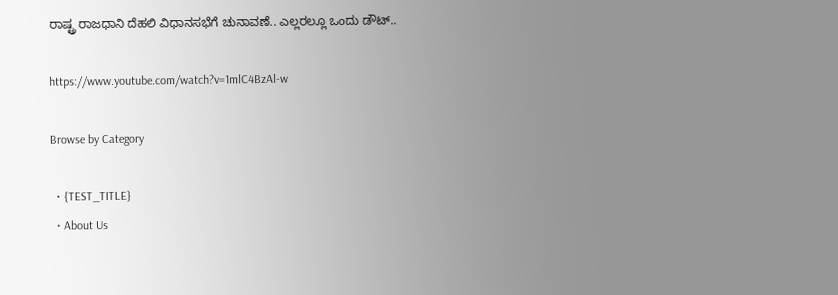ರಾಷ್ಟ್ರ ರಾಜಧಾನಿ ದೆಹಲಿ ವಿಧಾನಸಭೆಗೆ ಚುನಾವಣೆ.. ಎಲ್ಲರಲ್ಲೂ ಒಂದು ಡೌಟ್..

https://www.youtube.com/watch?v=1mlC4BzAl-w

Browse by Category

  • {TEST_TITLE}
  • About Us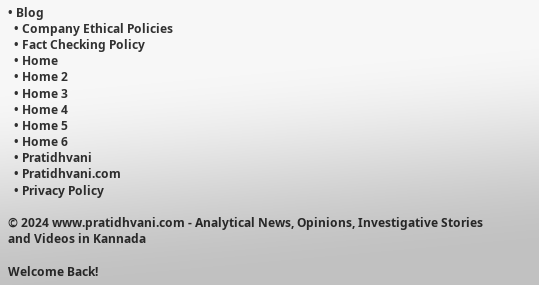• Blog
  • Company Ethical Policies
  • Fact Checking Policy
  • Home
  • Home 2
  • Home 3
  • Home 4
  • Home 5
  • Home 6
  • Pratidhvani
  • Pratidhvani.com
  • Privacy Policy

© 2024 www.pratidhvani.com - Analytical News, Opinions, Investigative Stories and Videos in Kannada

Welcome Back!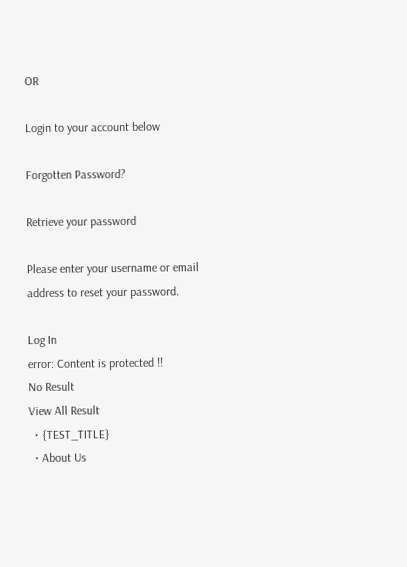OR

Login to your account below

Forgotten Password?

Retrieve your password

Please enter your username or email address to reset your password.

Log In
error: Content is protected !!
No Result
View All Result
  • {TEST_TITLE}
  • About Us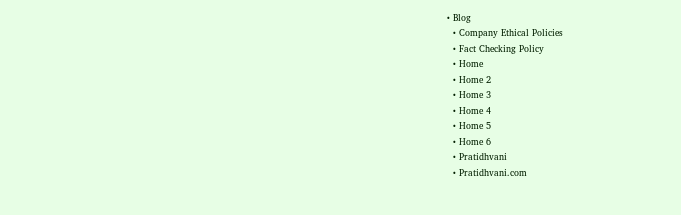• Blog
  • Company Ethical Policies
  • Fact Checking Policy
  • Home
  • Home 2
  • Home 3
  • Home 4
  • Home 5
  • Home 6
  • Pratidhvani
  • Pratidhvani.com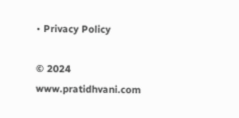• Privacy Policy

© 2024 www.pratidhvani.com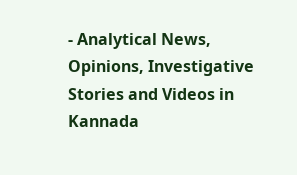- Analytical News, Opinions, Investigative Stories and Videos in Kannada